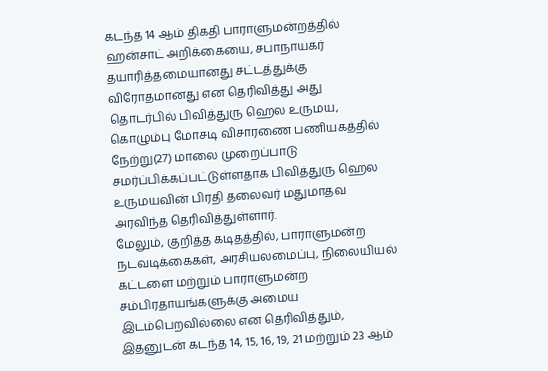கடந்த 14 ஆம் திகதி பாராளுமன்றத்தில் ஹன்சாட் அறிக்கையை, சபாநாயகர் தயாரித்தமையானது சட்டத்துக்கு விரோதமானது என தெரிவித்து அது தொடர்பில் பிவித்துரு ஹெல உருமய, கொழும்பு மோசடி விசாரணை பணியகத்தில் நேற்று(27) மாலை முறைப்பாடு சமர்ப்பிக்கப்பட்டுள்ளதாக பிவித்துரு ஹெல உருமயவின் பிரதி தலைவர் மதுமாதவ அரவிந்த தெரிவித்துள்ளார்.
மேலும், குறித்த கடிதத்தில், பாராளுமன்ற நடவடிக்கைகள், அரசியலமைப்பு, நிலையியல் கட்டளை மற்றும் பாராளுமன்ற சம்பிரதாயங்களுக்கு அமைய இடம்பெறவில்லை என தெரிவித்தும், இதனுடன் கடந்த 14, 15, 16, 19, 21 மற்றும் 23 ஆம்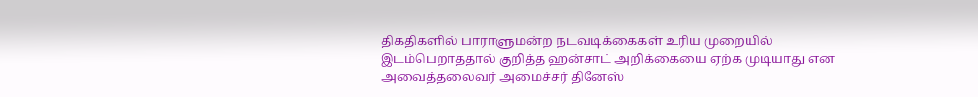திகதிகளில் பாராளுமன்ற நடவடிக்கைகள் உரிய முறையில் இடம்பெறாததால் குறித்த ஹன்சாட் அறிக்கையை ஏற்க முடியாது என அவைத்தலைவர் அமைச்சர் தினேஸ்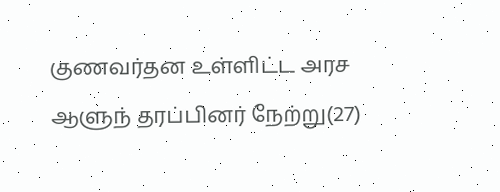குணவர்தன உள்ளிட்ட அரச ஆளுந் தரப்பினர் நேற்று(27)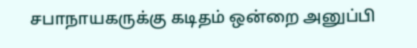சபாநாயகருக்கு கடிதம் ஒன்றை அனுப்பி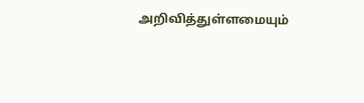அறிவித்துள்ளமையும்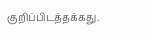குறிப்பிடத்தக்கது.